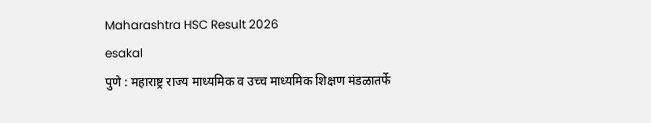Maharashtra HSC Result 2026
esakal
पुणे : महाराष्ट्र राज्य माध्यमिक व उच्च माध्यमिक शिक्षण मंडळातर्फे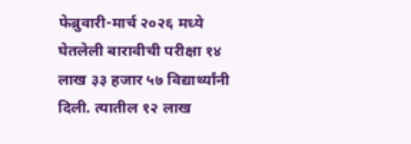फेब्रुवारी-मार्च २०२६ मध्ये घेतलेली बारावीची परीक्षा १४ लाख ३३ हजार ५७ विद्यार्थ्यांनी दिली. त्यातील १२ लाख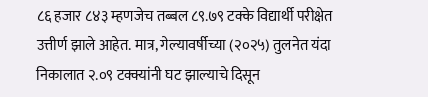८६ हजार ८४३ म्हणजेच तब्बल ८९.७९ टक्के विद्यार्थी परीक्षेत उत्तीर्ण झाले आहेत. मात्र, गेल्यावर्षीच्या (२०२५) तुलनेत यंदा निकालात २.०९ टक्क्यांनी घट झाल्याचे दिसून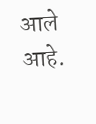आले आहे.